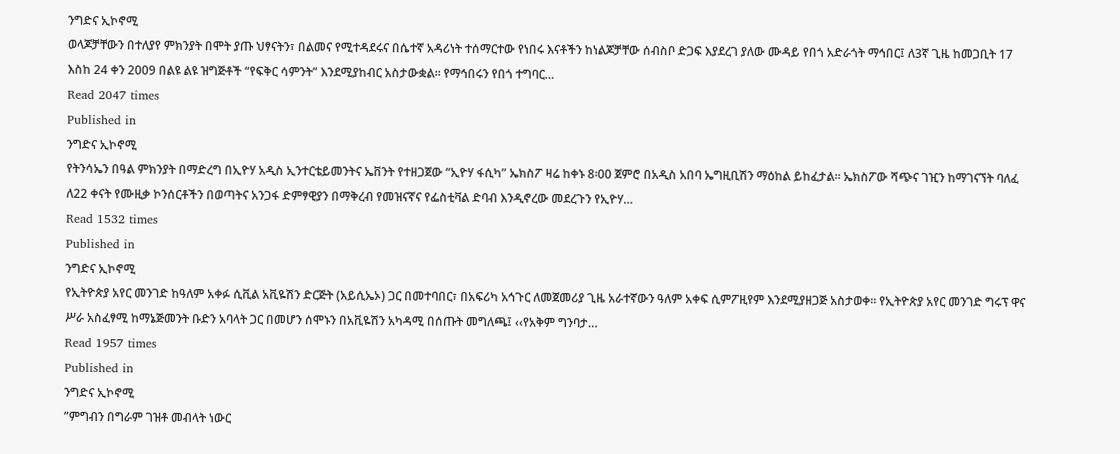ንግድና ኢኮኖሚ
ወላጆቻቸውን በተለያየ ምክንያት በሞት ያጡ ህፃናትን፣ በልመና የሚተዳደሩና በሴተኛ አዳሪነት ተሰማርተው የነበሩ እናቶችን ከነልጆቻቸው ሰብስቦ ድጋፍ እያደረገ ያለው ሙዳይ የበጎ አድራጎት ማኅበር፤ ለ3ኛ ጊዜ ከመጋቢት 17 እስከ 24 ቀን 2009 በልዩ ልዩ ዝግጅቶች “የፍቅር ሳምንት” እንደሚያከብር አስታውቋል፡፡ የማኅበሩን የበጎ ተግባር…
Read 2047 times
Published in
ንግድና ኢኮኖሚ
የትንሳኤን በዓል ምክንያት በማድረግ በኢዮሃ አዲስ ኢንተርቴይመንትና ኤቨንት የተዘጋጀው “ኢዮሃ ፋሲካ” ኤክስፖ ዛሬ ከቀኑ 8፡00 ጀምሮ በአዲስ አበባ ኤግዚቢሽን ማዕከል ይከፈታል፡፡ ኤክስፖው ሻጭና ገዢን ከማገናኘት ባለፈ ለ22 ቀናት የሙዚቃ ኮንሰርቶችን በወጣትና አንጋፋ ድምፃዊያን በማቅረብ የመዝናኛና የፌስቲቫል ድባብ እንዲኖረው መደረጉን የኢዮሃ…
Read 1532 times
Published in
ንግድና ኢኮኖሚ
የኢትዮጵያ አየር መንገድ ከዓለም አቀፉ ሲቪል አቪዬሽን ድርጅት (አይሲኤኦ) ጋር በመተባበር፣ በአፍሪካ አኅጉር ለመጀመሪያ ጊዜ አራተኛውን ዓለም አቀፍ ሲምፖዚየም እንደሚያዘጋጅ አስታወቀ፡፡ የኢትዮጵያ አየር መንገድ ግሩፕ ዋና ሥራ አስፈፃሚ ከማኔጅመንት ቡድን አባላት ጋር በመሆን ሰሞኑን በአቪዬሽን አካዳሚ በሰጡት መግለጫ፤ ‹‹የአቅም ግንባታ…
Read 1957 times
Published in
ንግድና ኢኮኖሚ
”ምግብን በግራም ገዝቶ መብላት ነውር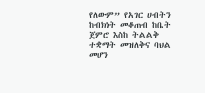የለውም” የአገር ሀብትን ከብክነት መቆጠብ ከቤት ጀምሮ እስከ ትልልቅ ተቋማት መዝለቅና ባህል መሆን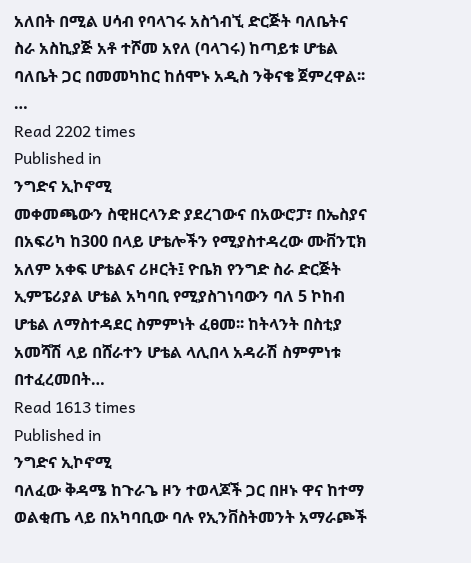አለበት በሚል ሀሳብ የባላገሩ አስጎብኚ ድርጅት ባለቤትና ስራ አስኪያጅ አቶ ተሾመ አየለ (ባላገሩ) ከጣይቱ ሆቴል ባለቤት ጋር በመመካከር ከሰሞኑ አዲስ ንቅናቄ ጀምረዋል፡፡…
Read 2202 times
Published in
ንግድና ኢኮኖሚ
መቀመጫውን ስዊዘርላንድ ያደረገውና በአውሮፓ፣ በኤስያና በአፍሪካ ከ300 በላይ ሆቴሎችን የሚያስተዳረው ሙቨንፒክ አለም አቀፍ ሆቴልና ሪዞርት፤ ዮቤክ የንግድ ስራ ድርጅት ኢምፔሪያል ሆቴል አካባቢ የሚያስገነባውን ባለ 5 ኮከብ ሆቴል ለማስተዳደር ስምምነት ፈፀመ፡፡ ከትላንት በስቲያ አመሻሽ ላይ በሸራተን ሆቴል ላሊበላ አዳራሽ ስምምነቱ በተፈረመበት…
Read 1613 times
Published in
ንግድና ኢኮኖሚ
ባለፈው ቅዳሜ ከጉራጌ ዞን ተወላጆች ጋር በዞኑ ዋና ከተማ ወልቂጤ ላይ በአካባቢው ባሉ የኢንቨስትመንት አማራጮች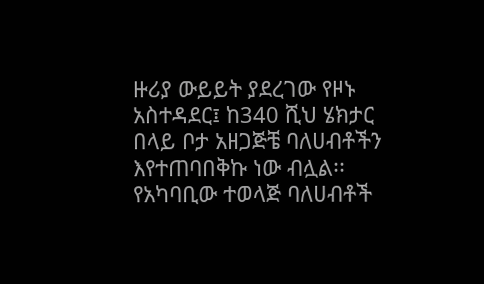ዙሪያ ውይይት ያደረገው የዞኑ አስተዳደር፤ ከ340 ሺህ ሄክታር በላይ ቦታ አዘጋጅቼ ባለሀብቶችን እየተጠባበቅኩ ነው ብሏል፡፡ የአካባቢው ተወላጅ ባለሀብቶች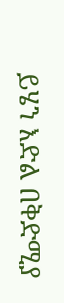ይሄን እድል በቅድሚያ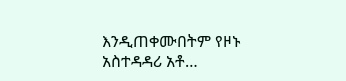እንዲጠቀሙበትም የዞኑ አስተዳዳሪ አቶ…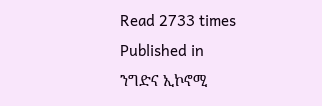Read 2733 times
Published in
ንግድና ኢኮኖሚ